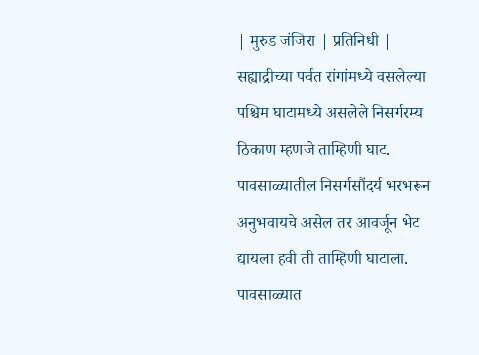| मुरुड जंजिरा | प्रतिनिधी |
सह्याद्रीच्या पर्वत रांगांमध्ये वसलेल्या पश्चिम घाटामध्ये असलेले निसर्गरम्य ठिकाण म्हणजे ताम्हिणी घाट. पावसाळ्यातील निसर्गसौंदर्य भरभरून अनुभवायचे असेल तर आवर्जून भेट द्यायला हवी ती ताम्हिणी घाटाला. पावसाळ्यात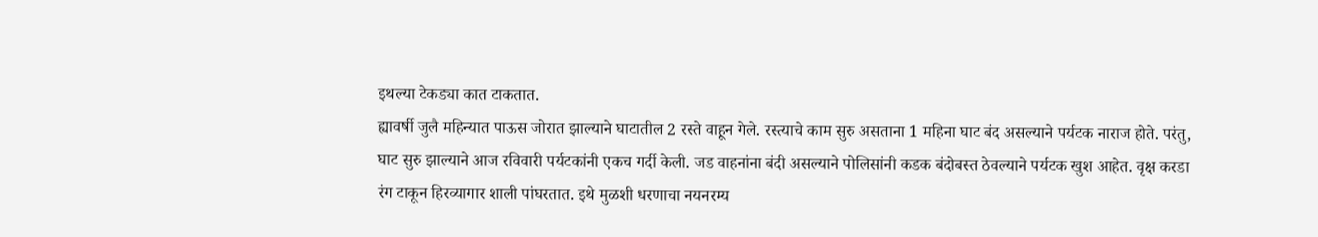इथल्या टेकड्या कात टाकतात.
ह्यावर्षी जुलै महिन्यात पाऊस जोरात झाल्याने घाटातील 2 रस्ते वाहून गेले. रस्त्याचे काम सुरु असताना 1 महिना घाट बंद असल्याने पर्यटक नाराज होते. परंतु, घाट सुरु झाल्याने आज रविवारी पर्यटकांनी एकच गर्दी केली. जड वाहनांना बंदी असल्याने पोलिसांनी कडक बंदोबस्त ठेवल्याने पर्यटक खुश आहेत. वृक्ष करडा रंग टाकून हिरव्यागार शाली पांघरतात. इथे मुळशी धरणाचा नयनरम्य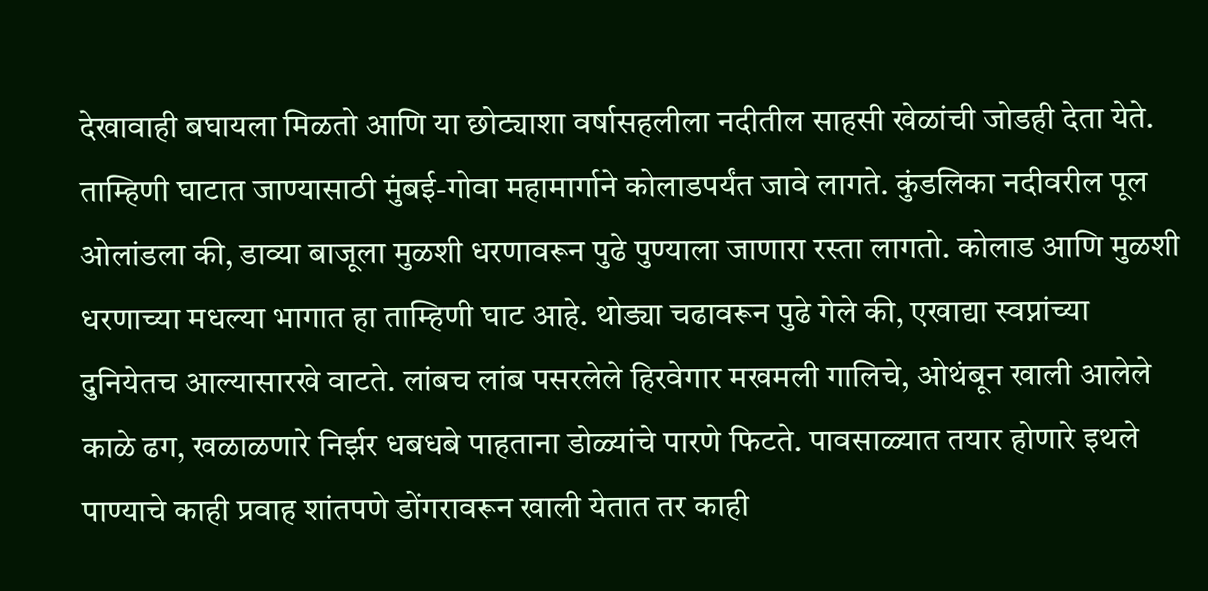देखावाही बघायला मिळतो आणि या छोट्याशा वर्षासहलीला नदीतील साहसी खेळांची जोडही देता येते. ताम्हिणी घाटात जाण्यासाठी मुंबई-गोवा महामार्गाने कोलाडपर्यंत जावे लागते. कुंडलिका नदीवरील पूल ओलांडला की, डाव्या बाजूला मुळशी धरणावरून पुढे पुण्याला जाणारा रस्ता लागतो. कोलाड आणि मुळशी धरणाच्या मधल्या भागात हा ताम्हिणी घाट आहे. थोड्या चढावरून पुढे गेले की, एखाद्या स्वप्नांच्या दुनियेतच आल्यासारखे वाटते. लांबच लांब पसरलेले हिरवेगार मखमली गालिचे, ओथंबून खाली आलेले काळे ढग, खळाळणारे निर्झर धबधबे पाहताना डोळ्यांचे पारणे फिटते. पावसाळ्यात तयार होणारे इथले पाण्याचे काही प्रवाह शांतपणे डोंगरावरून खाली येतात तर काही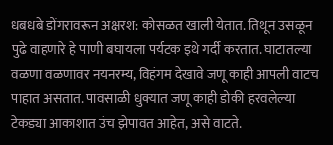धबधबे डोंगरावरून अक्षरश: कोसळत खाली येतात. तिथून उसळून पुढे वाहणारे हे पाणी बघायला पर्यटक इथे गर्दी करतात. घाटातल्या वळणा वळणावर नयनरम्य, विहंगम देखावे जणू काही आपली वाटच पाहात असतात. पावसाळी धुक्यात जणू काही डोकी हरवलेल्या टेकड्या आकाशात उंच झेपावत आहेत, असे वाटते.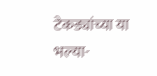टेकड्यांच्या या भल्या-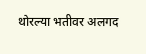थोरल्या भतीवर अलगद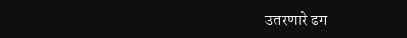उतरणारे ढग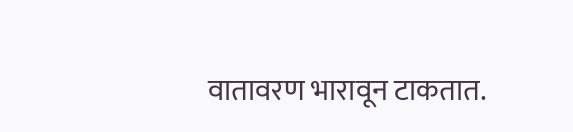वातावरण भारावून टाकतात.